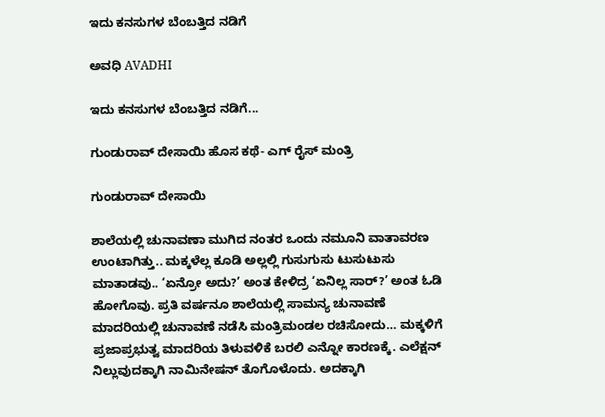ಇದು ಕನಸುಗಳ ಬೆಂಬತ್ತಿದ ನಡಿಗೆ‍

ಅವಧಿ AVADHI

ಇದು ಕನಸುಗಳ ಬೆಂಬತ್ತಿದ ನಡಿಗೆ...

ಗುಂಡುರಾವ್ ದೇಸಾಯಿ ಹೊಸ ಕಥೆ- ಎಗ್ ರೈಸ್ ಮಂತ್ರಿ

ಗುಂಡುರಾವ್ ದೇಸಾಯಿ

ಶಾಲೆಯಲ್ಲಿ ಚುನಾವಣಾ ಮುಗಿದ ನಂತರ ಒಂದು ನಮೂನಿ ವಾತಾವರಣ ಉಂಟಾಗಿತ್ತು.. ಮಕ್ಕಳೆಲ್ಲ ಕೂಡಿ ಅಲ್ಲಲ್ಲಿ ಗುಸುಗುಸು ಟುಸುಟುಸು ಮಾತಾಡವು.. ‘ಏನ್ರೋ ಅದು?’ ಅಂತ ಕೇಳಿದ್ರ ‘ಏನಿಲ್ಲ ಸಾರ್?’ ಅಂತ ಓಡಿ ಹೋಗೊವು. ಪ್ರತಿ ವರ್ಷನೂ ಶಾಲೆಯಲ್ಲಿ ಸಾಮನ್ಯ ಚುನಾವಣೆ ಮಾದರಿಯಲ್ಲಿ ಚುನಾವಣೆ ನಡೆಸಿ ಮಂತ್ರಿಮಂಡಲ ರಚಿಸೋದು… ಮಕ್ಕಳಿಗೆ ಪ್ರಜಾಪ್ರಭುತ್ವ ಮಾದರಿಯ ತಿಳುವಳಿಕೆ ಬರಲಿ ಎನ್ನೋ ಕಾರಣಕ್ಕೆ. ಎಲೆಕ್ಷನ್ ನಿಲ್ಲುವುದಕ್ಕಾಗಿ ನಾಮಿನೇಷನ್ ತೊಗೊಳೊದು. ಅದಕ್ಕಾಗಿ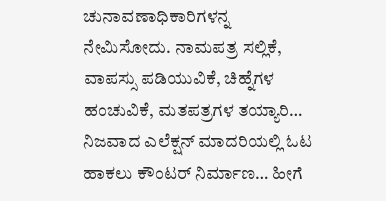ಚುನಾವಣಾಧಿಕಾರಿಗಳನ್ನ ನೇಮಿಸೋದು. ನಾಮಪತ್ರ ಸಲ್ಲಿಕೆ, ವಾಪಸ್ಸು ಪಡಿಯುವಿಕೆ, ಚಿಹ್ನೆಗಳ ಹಂಚುವಿಕೆ, ಮತಪತ್ರಗಳ ತಯ್ಯಾರಿ… ನಿಜವಾದ ಎಲೆಕ್ಷನ್ ಮಾದರಿಯಲ್ಲಿ ಓಟ ಹಾಕಲು ಕೌಂಟರ್ ನಿರ್ಮಾಣ… ಹೀಗೆ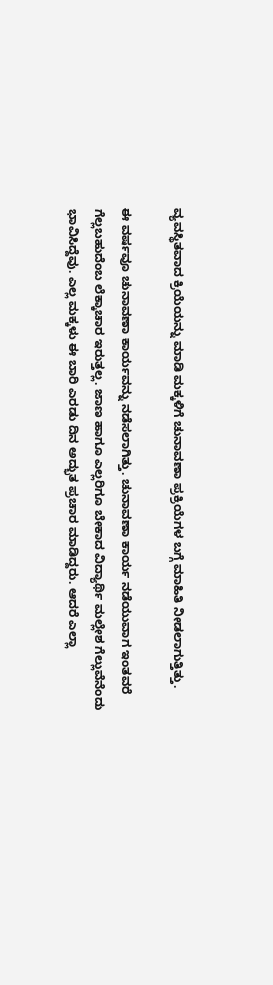ವ್ಯವಸ್ಥಿತವಾದ ಕ್ರಿಯೆಯನ್ನು ಮಾಡಿ ಮಕ್ಕಳಿಗೆ ಚುನಾವಣಾ ಪ್ರಕ್ರಿಯೆಗಳ ಬಗ್ಗೆ ಮಾಹಿತಿ ನೀಡಲಾಗುತ್ತಿತ್ತು.

ಈ ವರ್ಷವೂ ಚುನಾವಣಾ ಕಾರ್ಯವನ್ನು ನಡೆಸಲಾಗಿತ್ತು. ಚುನಾವಣಾ ಕಾರ್ಯ ನಡೆಯುವಾಗ ಇಂತವರೆ ಗೆಲ್ಲಬಹುದೆಂಬ ಲೆಕ್ಕಾಚಾರ ಇರುತ್ತಲ್ಲ. ಜಾಣ ಹಾಗೂ ಎಲ್ಲರಿಗೂ ಬೇಕಾದ ವಿದ್ಯಾರ್ಥಿ ಮಲ್ಲೇಶ ಗೆಲ್ಲುವೆನೆಂದು ಭಾವಿಸಿದ್ದೆವು. ಎಲ್ಲ ಮಕ್ಕಳು ಈ ಬಾರಿ ಎರಡು ದಿನ ಅದ್ಭುತ ಪ್ರಚಾರ ಮಾಡಿದ್ದರು. ಆದರೆ ಎಲ್ಲಾ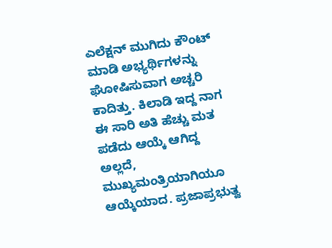ಎಲೆಕ್ಷನ್ ಮುಗಿದು ಕೌಂಟ್ ಮಾಡಿ ಅಭ್ಯರ್ಥಿಗಳನ್ನು ಘೋಷಿಸುವಾಗ ಅಚ್ಚರಿ ಕಾದಿತ್ತು. ಕಿಲಾಡಿ ಇದ್ದ ನಾಗ ಈ ಸಾರಿ ಅತಿ ಹೆಚ್ಚು ಮತ ಪಡೆದು ಆಯ್ಕೆ ಆಗಿದ್ದ ಅಲ್ಲದೆ, ಮುಖ್ಯಮಂತ್ರಿಯಾಗಿಯೂ ಆಯ್ಕೆಯಾದ. ಪ್ರಜಾಪ್ರಭುತ್ವ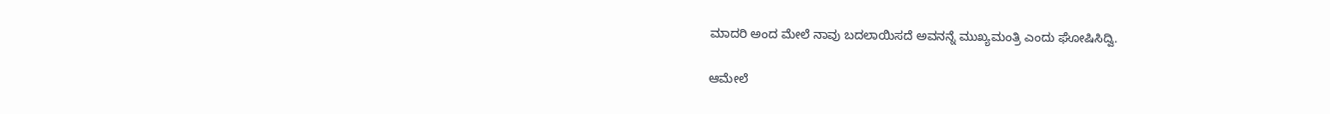ಮಾದರಿ ಅಂದ ಮೇಲೆ ನಾವು ಬದಲಾಯಿಸದೆ ಅವನನ್ನೆ ಮುಖ್ಯಮಂತ್ರಿ ಎಂದು ಘೋಷಿಸಿದ್ವಿ.

ಆಮೇಲೆ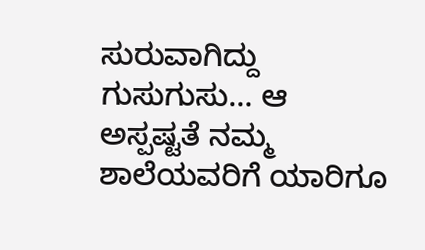ಸುರುವಾಗಿದ್ದು ಗುಸುಗುಸು… ಆ ಅಸ್ಪಷ್ಟತೆ ನಮ್ಮ ಶಾಲೆಯವರಿಗೆ ಯಾರಿಗೂ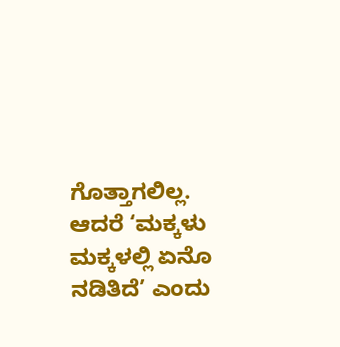ಗೊತ್ತಾಗಲಿಲ್ಲ. ಆದರೆ ‘ಮಕ್ಕಳು ಮಕ್ಕಳಲ್ಲಿ ಏನೊ ನಡಿತಿದೆ’ ಎಂದು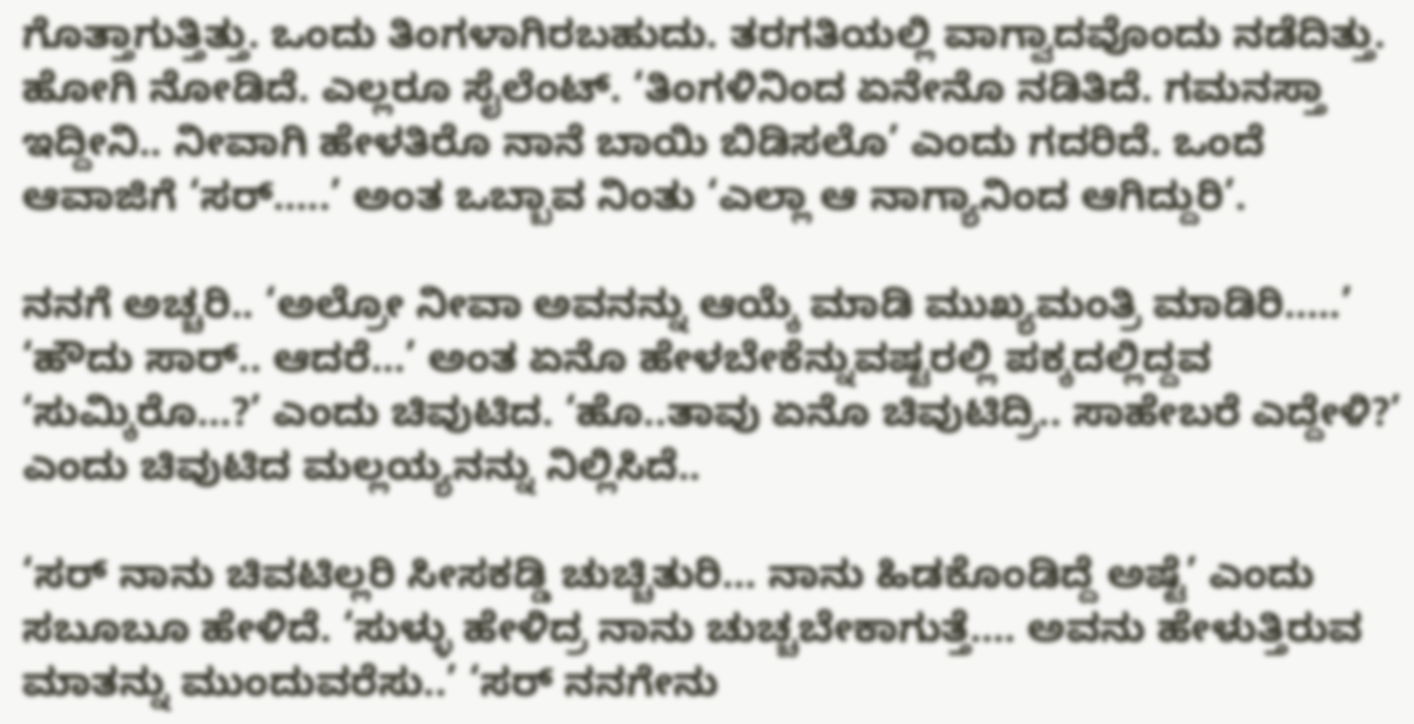ಗೊತ್ತಾಗುತ್ತಿತ್ತು. ಒಂದು ತಿಂಗಳಾಗಿರಬಹುದು. ತರಗತಿಯಲ್ಲಿ ವಾಗ್ವಾದವೊಂದು ನಡೆದಿತ್ತು. ಹೋಗಿ ನೋಡಿದೆ. ಎಲ್ಲರೂ ಸೈಲೆಂಟ್. ‘ತಿಂಗಳಿನಿಂದ ಏನೇನೊ ನಡಿತಿದೆ. ಗಮನಸ್ತಾ ಇದ್ದೀನಿ.. ನೀವಾಗಿ ಹೇಳತಿರೊ ನಾನೆ ಬಾಯಿ ಬಿಡಿಸಲೊ’ ಎಂದು ಗದರಿದೆ. ಒಂದೆ ಆವಾಜಿಗೆ ‘ಸರ್…..’ ಅಂತ ಒಬ್ಬಾವ ನಿಂತು ‘ಎಲ್ಲಾ ಆ ನಾಗ್ಯಾನಿಂದ ಆಗಿದ್ದುರಿ’.

ನನಗೆ ಅಚ್ಚರಿ.. ‘ಅಲ್ರೋ ನೀವಾ ಅವನನ್ನು ಆಯ್ಕೆ ಮಾಡಿ ಮುಖ್ಯಮಂತ್ರಿ ಮಾಡಿರಿ…..’ ‘ಹೌದು ಸಾರ್.. ಆದರೆ…’ ಅಂತ ಏನೊ ಹೇಳಬೇಕೆನ್ನುವಷ್ಟರಲ್ಲಿ ಪಕ್ಕದಲ್ಲಿದ್ದವ ‘ಸುಮ್ಕಿರೊ…?’ ಎಂದು ಚಿವುಟಿದ. ‘ಹೊ..ತಾವು ಏನೊ ಚಿವುಟಿದ್ರಿ.. ಸಾಹೇಬರೆ ಎದ್ದೇಳಿ?’ ಎಂದು ಚಿವುಟಿದ ಮಲ್ಲಯ್ಯನನ್ನು ನಿಲ್ಲಿಸಿದೆ..

‘ಸರ್ ನಾನು ಚಿವಟಿಲ್ಲರಿ ಸೀಸಕಡ್ಡಿ ಚುಚ್ಚಿತುರಿ… ನಾನು ಹಿಡಕೊಂಡಿದ್ದೆ ಅಷ್ಟೆ’ ಎಂದು ಸಬೂಬೂ ಹೇಳಿದೆ. ‘ಸುಳ್ಳು ಹೇಳಿದ್ರ ನಾನು ಚುಚ್ಚಬೇಕಾಗುತ್ತೆ…. ಅವನು ಹೇಳುತ್ತಿರುವ ಮಾತನ್ನು ಮುಂದುವರೆಸು..’ ‘ಸರ್ ನನಗೇನು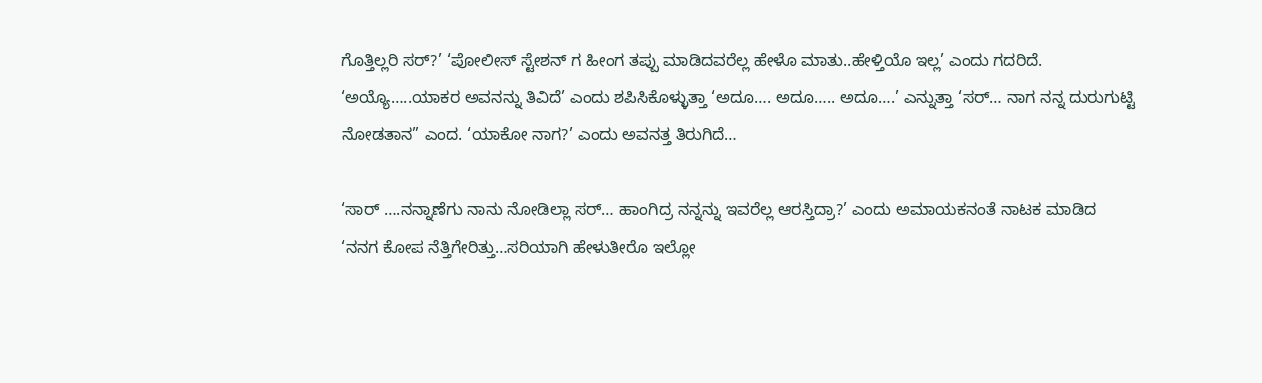ಗೊತ್ತಿಲ್ಲರಿ ಸರ್?’ ‘ಪೋಲೀಸ್ ಸ್ಟೇಶನ್ ಗ ಹೀಂಗ ತಪ್ಪು ಮಾಡಿದವರೆಲ್ಲ ಹೇಳೊ ಮಾತು..ಹೇಳ್ತಿಯೊ ಇಲ್ಲ’ ಎಂದು ಗದರಿದೆ. ‘ಅಯ್ಯೊ…..ಯಾಕರ ಅವನನ್ನು ತಿವಿದೆ’ ಎಂದು ಶಪಿಸಿಕೊಳ್ಳುತ್ತಾ ‘ಅದೂ…. ಅದೂ….. ಅದೂ….’ ಎನ್ನುತ್ತಾ ‘ಸರ್… ನಾಗ ನನ್ನ ದುರುಗುಟ್ಟಿ ನೋಡತಾನ” ಎಂದ. ‘ಯಾಕೋ ನಾಗ?’ ಎಂದು ಅವನತ್ತ ತಿರುಗಿದೆ…

‘ಸಾರ್ ….ನನ್ನಾಣೆಗು ನಾನು ನೋಡಿಲ್ಲಾ ಸರ್… ಹಾಂಗಿದ್ರ ನನ್ನನ್ನು ಇವರೆಲ್ಲ ಆರಸ್ತಿದ್ರಾ?’ ಎಂದು ಅಮಾಯಕನಂತೆ ನಾಟಕ ಮಾಡಿದ
‘ನನಗ ಕೋಪ ನೆತ್ತಿಗೇರಿತ್ತು…ಸರಿಯಾಗಿ ಹೇಳುತೀರೊ ಇಲ್ಲೋ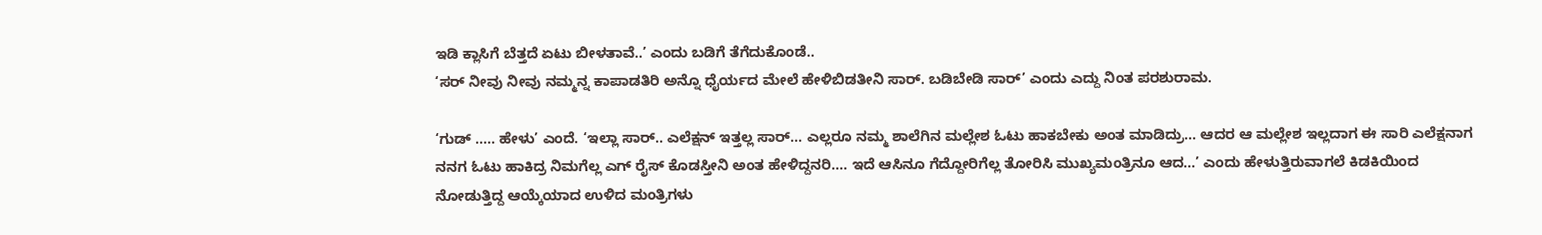ಇಡಿ ಕ್ಲಾಸಿಗೆ ಬೆತ್ತದೆ ಏಟು ಬೀಳತಾವೆ..’ ಎಂದು ಬಡಿಗೆ ತೆಗೆದುಕೊಂಡೆ..
‘ಸರ್ ನೀವು ನೀವು ನಮ್ಮನ್ನ ಕಾಪಾಡತಿರಿ ಅನ್ನೊ ಧೈರ್ಯದ ಮೇಲೆ ಹೇಳಿಬಿಡತೀನಿ ಸಾರ್. ಬಡಿಬೇಡಿ ಸಾರ್’ ಎಂದು ಎದ್ದು ನಿಂತ ಪರಶುರಾಮ.

‘ಗುಡ್ ….. ಹೇಳು’ ಎಂದೆ. ‘ಇಲ್ಲಾ ಸಾರ್.. ಎಲೆಕ್ಷನ್ ಇತ್ತಲ್ಲ ಸಾರ್… ಎಲ್ಲರೂ ನಮ್ಮ ಶಾಲೆಗಿನ ಮಲ್ಲೇಶ ಓಟು ಹಾಕಬೇಕು ಅಂತ ಮಾಡಿದ್ರು… ಆದರ ಆ ಮಲ್ಲೇಶ ಇಲ್ಲದಾಗ ಈ ಸಾರಿ ಎಲೆಕ್ಷನಾಗ ನನಗ ಓಟು ಹಾಕಿದ್ರ ನಿಮಗೆಲ್ಲ ಎಗ್ ರೈಸ್ ಕೊಡಸ್ತೀನಿ ಅಂತ ಹೇಳಿದ್ದನರಿ…. ಇದೆ ಆಸಿನೂ ಗೆದ್ದೋರಿಗೆಲ್ಲ ತೋರಿಸಿ ಮುಖ್ಯಮಂತ್ರಿನೂ ಆದ…’ ಎಂದು ಹೇಳುತ್ತಿರುವಾಗಲೆ ಕಿಡಕಿಯಿಂದ ನೋಡುತ್ತಿದ್ದ ಆಯ್ಕೆಯಾದ ಉಳಿದ ಮಂತ್ರಿಗಳು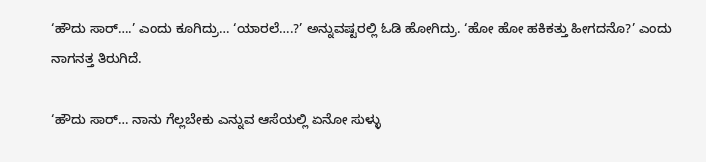‘ಹೌದು ಸಾರ್….’ ಎಂದು ಕೂಗಿದ್ರು… ‘ಯಾರಲೆ….?’ ಅನ್ನುವಷ್ಟರಲ್ಲಿ ಓಡಿ ಹೋಗಿದ್ರು. ‘ಹೋ ಹೋ ಹಕಿಕತ್ತು ಹೀಗದನೊ?’ ಎಂದು ನಾಗನತ್ತ ತಿರುಗಿದೆ.

‘ಹೌದು ಸಾರ್… ನಾನು ಗೆಲ್ಲಬೇಕು ಎನ್ನುವ ಆಸೆಯಲ್ಲಿ ಏನೋ ಸುಳ್ಳು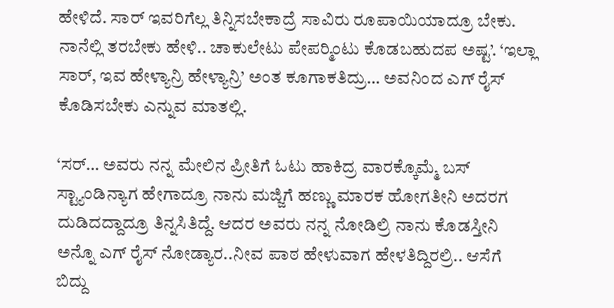ಹೇಳಿದೆ. ಸಾರ್ ಇವರಿಗೆಲ್ಲ ತಿನ್ನಿಸಬೇಕಾದ್ರೆ ಸಾವಿರು ರೂಪಾಯಿಯಾದ್ರೂ ಬೇಕು. ನಾನೆಲ್ಲಿ ತರಬೇಕು ಹೇಳಿ.. ಚಾಕುಲೇಟು ಪೇಪರ‍್ಮಿಂಟು ಕೊಡಬಹುದಪ ಅಷ್ಟ’. ‘ಇಲ್ಲಾ ಸಾರ್, ಇವ ಹೇಳ್ಯಾನ್ರಿ ಹೇಳ್ಯಾನ್ರಿ’ ಅಂತ ಕೂಗಾಕತಿದ್ರು… ಅವನಿಂದ ಎಗ್ ರೈಸ್ ಕೊಡಿಸಬೇಕು ಎನ್ನುವ ಮಾತಲ್ಲಿ.

‘ಸರ್… ಅವರು ನನ್ನ ಮೇಲಿನ ಪ್ರೀತಿಗೆ ಓಟು ಹಾಕಿದ್ರ ವಾರಕ್ಕೊಮ್ಮೆ ಬಸ್ ಸ್ಟ್ಯಾಂಡಿನ್ಯಾಗ ಹೇಗಾದ್ರೂ ನಾನು ಮಜ್ಜಿಗೆ ಹಣ್ಣು ಮಾರಕ ಹೋಗತೀನಿ ಅದರಗ ದುಡಿದದ್ದಾದ್ರೂ ತಿನ್ನಸಿತಿದ್ದೆ. ಆದರ ಅವರು ನನ್ನ ನೋಡಿಲ್ರಿ ನಾನು ಕೊಡಸ್ತೀನಿ ಅನ್ನೊ ಎಗ್ ರೈಸ್ ನೋಡ್ಯಾರ..ನೀವ ಪಾಠ ಹೇಳುವಾಗ ಹೇಳತಿದ್ದಿರಲ್ರಿ.. ಆಸೆಗೆ ಬಿದ್ದು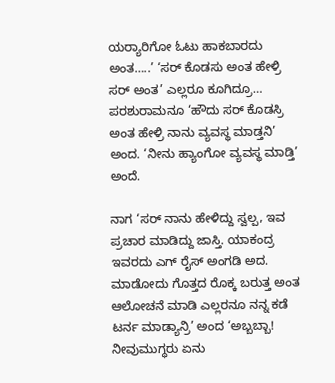ಯರ‍್ಯಾರಿಗೋ ಓಟು ಹಾಕಬಾರದು ಅಂತ…..’ ‘ಸರ್ ಕೊಡಸು ಅಂತ ಹೇಳ್ರಿ ಸರ್ ಅಂತ’ ಎಲ್ಲರೂ ಕೂಗಿದ್ರೂ… ಪರಶುರಾಮನೂ ‘ಹೌದು ಸರ್ ಕೊಡಸ್ರಿ ಅಂತ ಹೇಳ್ರಿ ನಾನು ವ್ಯವಸ್ಥ ಮಾಡ್ತನಿ’ ಅಂದ. ‘ನೀನು ಹ್ಯಾಂಗೋ ವ್ಯವಸ್ಥ ಮಾಡ್ತಿ’ ಅಂದೆ.

ನಾಗ ‘ಸರ್ ನಾನು ಹೇಳಿದ್ದು ಸ್ವಲ್ಪ, ಇವ ಪ್ರಚಾರ ಮಾಡಿದ್ದು ಜಾಸ್ತಿ. ಯಾಕಂದ್ರ ಇವರದು ಎಗ್ ರೈಸ್ ಅಂಗಡಿ ಅದ. ಮಾಡೋದು ಗೊತ್ತದ ರೊಕ್ಕ ಬರುತ್ತ ಅಂತ ಆಲೋಚನೆ ಮಾಡಿ ಎಲ್ಲರನೂ ನನ್ನ ಕಡೆ ಟರ್ನ ಮಾಡ್ಯಾನ್ರಿ’ ಅಂದ ‘ಅಬ್ಬಬ್ಬಾ! ನೀವುಮುಗ್ಧರು ಏನು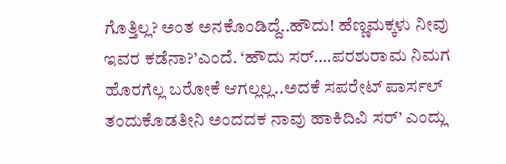ಗೊತ್ತಿಲ್ಲ? ಅಂತ ಅನಕೊಂಡಿದ್ದೆ..ಹೌದು! ಹೆಣ್ಣಮಕ್ಕಳು ನೀವು ಇವರ ಕಡೆನಾ?’ಎಂದೆ. ‘ಹೌದು ಸರ್….ಪರಶುರಾಮ ನಿಮಗ ಹೊರಗೆಲ್ಲ ಬರೋಕೆ ಆಗಲ್ಲಲ್ಲ..ಅದಕೆ ಸಪರೇಟ್ ಪಾರ್ಸಲ್ ತಂದುಕೊಡತೀನಿ ಅಂದದಕ ನಾವು ಹಾಕಿದಿವಿ ಸರ್’ ಎಂದ್ಲು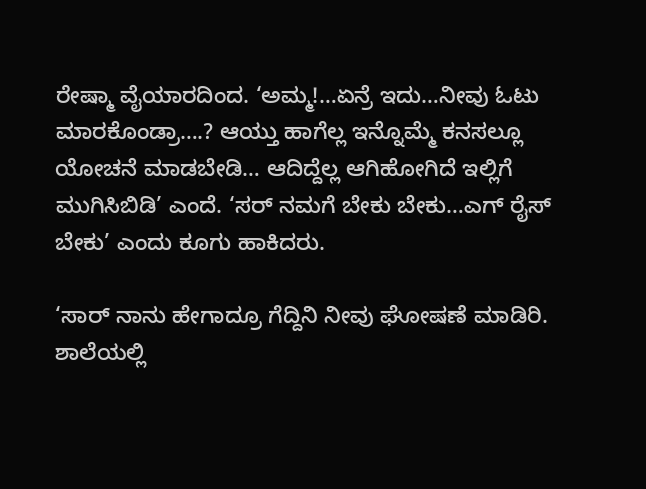ರೇಷ್ಮಾ ವೈಯಾರದಿಂದ. ‘ಅಮ್ಮ!…ಏನ್ರೆ ಇದು…ನೀವು ಓಟು ಮಾರಕೊಂಡ್ರಾ….? ಆಯ್ತು ಹಾಗೆಲ್ಲ ಇನ್ನೊಮ್ಮೆ ಕನಸಲ್ಲೂ ಯೋಚನೆ ಮಾಡಬೇಡಿ… ಆದಿದ್ದೆಲ್ಲ ಆಗಿಹೋಗಿದೆ ಇಲ್ಲಿಗೆ ಮುಗಿಸಿಬಿಡಿ’ ಎಂದೆ. ‘ಸರ್ ನಮಗೆ ಬೇಕು ಬೇಕು…ಎಗ್ ರೈಸ್ ಬೇಕು’ ಎಂದು ಕೂಗು ಹಾಕಿದರು.

‘ಸಾರ್ ನಾನು ಹೇಗಾದ್ರೂ ಗೆದ್ದಿನಿ ನೀವು ಘೋಷಣೆ ಮಾಡಿರಿ. ಶಾಲೆಯಲ್ಲಿ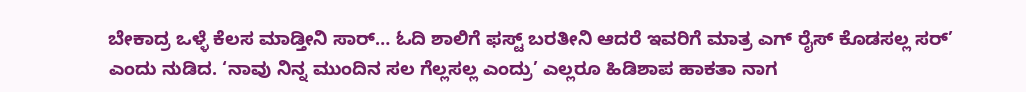ಬೇಕಾದ್ರ ಒಳ್ಳೆ ಕೆಲಸ ಮಾಡ್ತೀನಿ ಸಾರ್… ಓದಿ ಶಾಲಿಗೆ ಫಸ್ಟ್ ಬರತೀನಿ ಆದರೆ ಇವರಿಗೆ ಮಾತ್ರ ಎಗ್ ರೈಸ್ ಕೊಡಸಲ್ಲ ಸರ್’ ಎಂದು ನುಡಿದ. ‘ನಾವು ನಿನ್ನ ಮುಂದಿನ ಸಲ ಗೆಲ್ಲಸಲ್ಲ ಎಂದ್ರು’ ಎಲ್ಲರೂ ಹಿಡಿಶಾಪ ಹಾಕತಾ ನಾಗ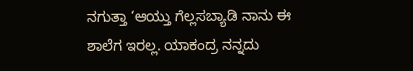ನಗುತ್ತಾ ‘ಆಯ್ತು ಗೆಲ್ಲಸಬ್ಯಾಡಿ ನಾನು ಈ ಶಾಲೆಗ ಇರಲ್ಲ. ಯಾಕಂದ್ರ ನನ್ನದು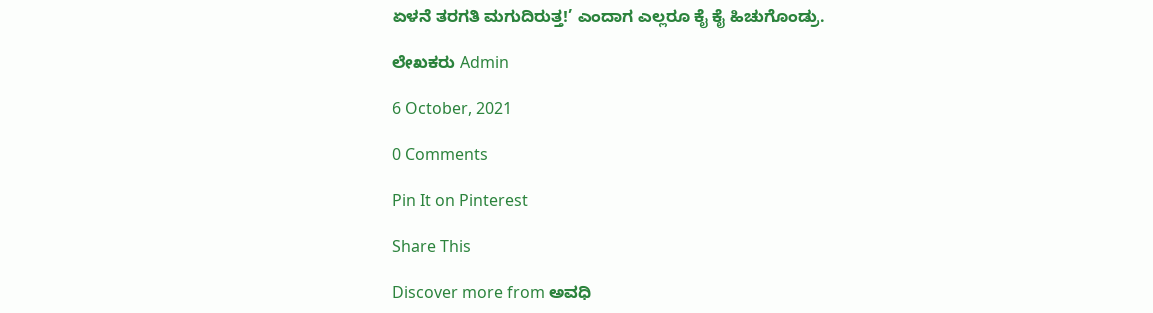ಏಳನೆ ತರಗತಿ ಮಗುದಿರುತ್ತ!’ ಎಂದಾಗ ಎಲ್ಲರೂ ಕೈ ಕೈ ಹಿಚುಗೊಂಡ್ರು.

ಲೇಖಕರು Admin

6 October, 2021

0 Comments

Pin It on Pinterest

Share This

Discover more from ಅವಧಿ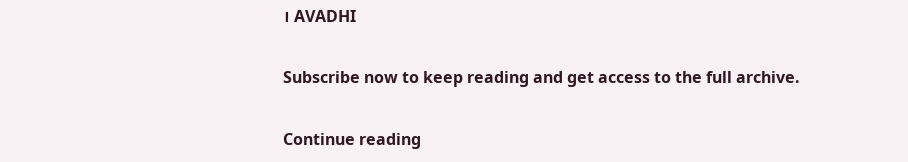। AVADHI

Subscribe now to keep reading and get access to the full archive.

Continue reading